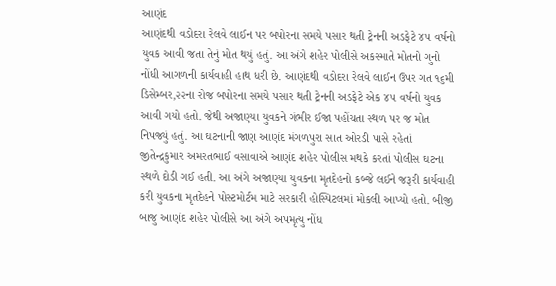આણંદ
આણંદથી વડોદરા રેલવે લાઈન પર બપોરના સમયે પસાર થતી ટ્રેનની અડફેટે ૪૫ વર્ષનો યુવક આવી જતા તેનું મોત થયું હતું. આ અંગે શહેર પોલીસે અકસ્માતે મોતનો ગુનો નોંધી આગળની કાર્યવાહી હાથ ધરી છે. આણંદથી વડોદરા રેલવે લાઈન ઉપર ગત ૧૬મી ડિસેમ્બર,૨૨ના રોજ બપોરના સમયે પસાર થતી ટ્રેનની અડફેટે એક ૪૫ વર્ષનો યુવક આવી ગયો હતો. જેથી અજાણ્યા યુવકને ગંભીર ઈજા પહોંચતા સ્થળ પર જ મોત નિપજ્યું હતું. આ ઘટનાની જાણ આણંદ મંગળપુરા સાત ઓરડી પાસે રહેતાં જીતેન્દ્રકુમાર અમરતભાઈ વસાવાએ આણંદ શહેર પોલીસ મથકે કરતાં પોલીસ ઘટના સ્થળે દોડી ગઈ હતી. આ અંગે અજાણ્યા યુવકના મૃતદેહનો કબ્જે લઈને જરૂરી કાર્યવાહી કરી યુવકના મૃતદેહને પોસ્ટમોર્ટમ માટે સરકારી હોસ્પિટલમાં મોકલી આપ્યો હતો. બીજી બાજુ આણંદ શહેર પોલીસે આ અંગે અપમૃત્યુ નોંધ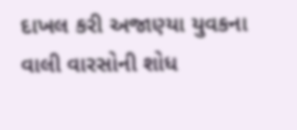દાખલ કરી અજાણ્યા યુવકના વાલી વારસોની શોધ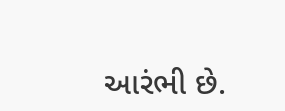આરંભી છે.